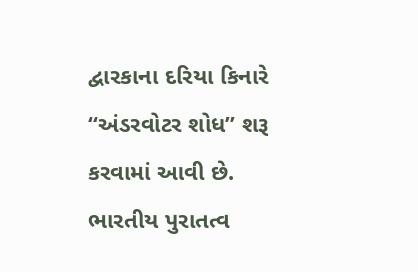દ્વારકાના દરિયા કિનારે “અંડરવોટર શોધ” શરૂ કરવામાં આવી છે. ભારતીય પુરાતત્વ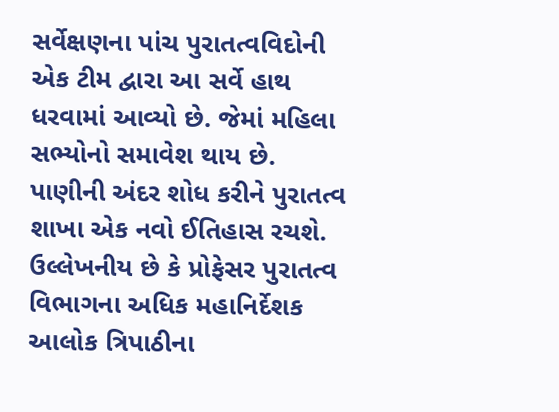સર્વેક્ષણના પાંચ પુરાતત્વવિદોની એક ટીમ દ્વારા આ સર્વે હાથ ધરવામાં આવ્યો છે. જેમાં મહિલા સભ્યોનો સમાવેશ થાય છે. પાણીની અંદર શોધ કરીને પુરાતત્વ શાખા એક નવો ઈતિહાસ રચશે. ઉલ્લેખનીય છે કે પ્રોફેસર પુરાતત્વ વિભાગના અધિક મહાનિર્દેશક આલોક ત્રિપાઠીના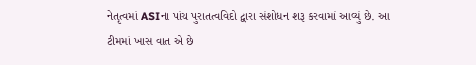નેતૃત્વમાં ASIના પાંચ પુરાતત્વવિદો દ્વારા સંશોધન શરૂ કરવામાં આવ્યું છે. આ ટીમમાં ખાસ વાત એ છે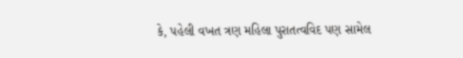કે, પહેલી વખત ત્રણ મહિલા પુરાતત્વવિદ પણ સામેલ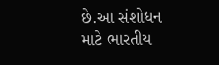છે.આ સંશોધન માટે ભારતીય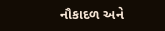નૌકાદળ અને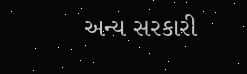અન્ય સરકારી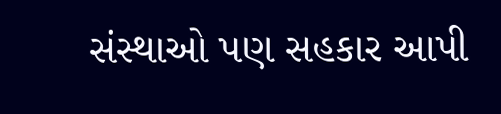સંસ્થાઓ પણ સહકાર આપી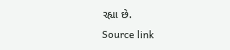રહ્યા છે.
Source link